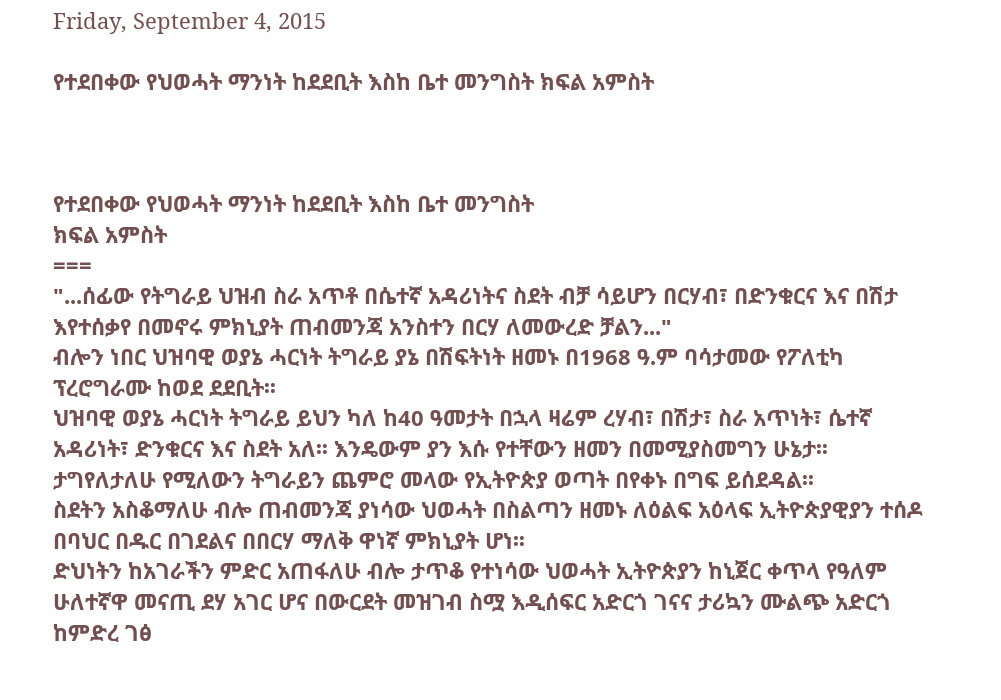Friday, September 4, 2015

የተደበቀው የህወሓት ማንነት ከደደቢት እስከ ቤተ መንግስት ክፍል አምስት



የተደበቀው የህወሓት ማንነት ከደደቢት እስከ ቤተ መንግስት
ክፍል አምስት
===
"...ሰፊው የትግራይ ህዝብ ስራ አጥቶ በሴተኛ አዳሪነትና ስደት ብቻ ሳይሆን በርሃብ፣ በድንቁርና እና በሽታ እየተሰቃየ በመኖሩ ምክኒያት ጠብመንጃ አንስተን በርሃ ለመውረድ ቻልን..."
ብሎን ነበር ህዝባዊ ወያኔ ሓርነት ትግራይ ያኔ በሽፍትነት ዘመኑ በ1968 ዓ.ም ባሳታመው የፖለቲካ ፕረሮግራሙ ከወደ ደደቢት፡፡
ህዝባዊ ወያኔ ሓርነት ትግራይ ይህን ካለ ከ40 ዓመታት በኋላ ዛሬም ረሃብ፣ በሽታ፣ ስራ አጥነት፣ ሴተኛ አዳሪነት፣ ድንቁርና እና ስደት አለ፡፡ እንዴውም ያን እሱ የተቸውን ዘመን በመሚያስመግን ሁኔታ፡፡ ታግየለታለሁ የሚለውን ትግራይን ጨምሮ መላው የኢትዮጵያ ወጣት በየቀኑ በግፍ ይሰደዳል፡፡
ስደትን አስቆማለሁ ብሎ ጠብመንጃ ያነሳው ህወሓት በስልጣን ዘመኑ ለዕልፍ አዕላፍ ኢትዮጵያዊያን ተሰዶ በባህር በዱር በገደልና በበርሃ ማለቅ ዋነኛ ምክኒያት ሆነ፡፡
ድህነትን ከአገራችን ምድር አጠፋለሁ ብሎ ታጥቆ የተነሳው ህወሓት ኢትዮጵያን ከኒጀር ቀጥላ የዓለም ሁለተኛዋ መናጢ ደሃ አገር ሆና በውርደት መዝገብ ስሟ እዲሰፍር አድርጎ ገናና ታሪኳን ሙልጭ አድርጎ ከምድረ ገፅ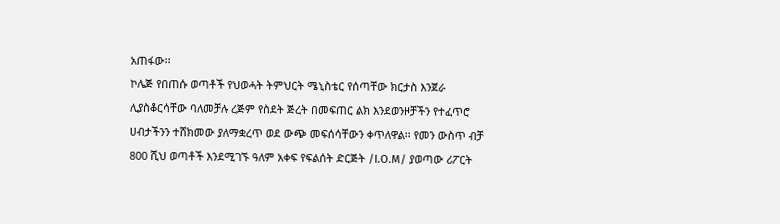አጠፋው፡፡
ኮሌጅ የበጠሱ ወጣቶች የህወሓት ትምህርት ሜኒስቴር የሰጣቸው ክርታስ እንጀራ ሊያስቆርሳቸው ባለመቻሉ ረጅም የስደት ጅረት በመፍጠር ልክ እንደወንዞቻችን የተፈጥሮ ሀብታችንን ተሸክመው ያለማቋረጥ ወደ ውጭ መፍሰሳቸውን ቀጥለዋል፡፡ የመን ውስጥ ብቻ 800 ሺህ ወጣቶች እንደሚገኙ ዓለም አቀፍ የፍልሰት ድርጅት /I.O.M/ ያወጣው ሪፖርት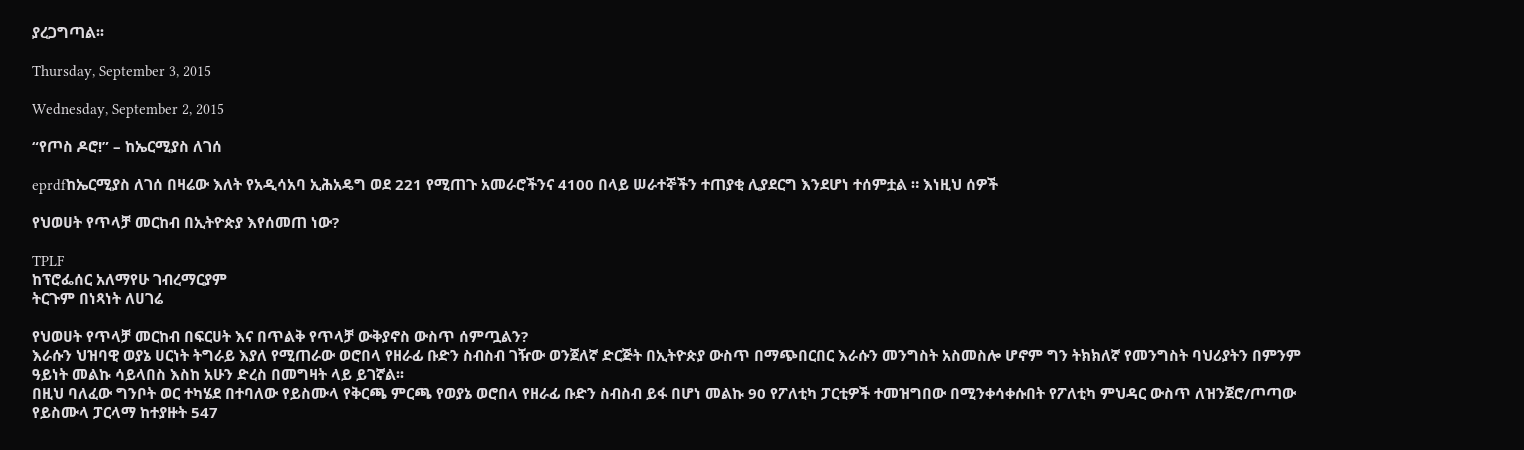ያረጋግጣል፡፡

Thursday, September 3, 2015

Wednesday, September 2, 2015

“የጦስ ዶሮ!” – ከኤርሚያስ ለገሰ

eprdfከኤርሚያስ ለገሰ በዛሬው እለት የአዲሳአባ ኢሕአዴግ ወደ 221 የሚጠጉ አመራሮችንና 4100 በላይ ሠራተኞችን ተጠያቂ ሊያደርግ እንደሆነ ተሰምቷል ። እነዚህ ሰዎች

የህወሀት የጥላቻ መርከብ በኢትዮጵያ እየሰመጠ ነው?

TPLF
ከፕሮፌሰር አለማየሁ ገብረማርያም
ትርጉም በነጻነት ለሀገሬ

የህወሀት የጥላቻ መርከብ በፍርሀት እና በጥልቅ የጥላቻ ውቅያኖስ ውስጥ ሰምጧልን?
እራሱን ህዝባዊ ወያኔ ሀርነት ትግራይ እያለ የሚጠራው ወሮበላ የዘራፊ ቡድን ስብስብ ገዥው ወንጀለኛ ድርጅት በኢትዮጵያ ውስጥ በማጭበርበር እራሱን መንግስት አስመስሎ ሆኖም ግን ትክክለኛ የመንግስት ባህሪያትን በምንም ዓይነት መልኩ ሳይላበስ እስከ አሁን ድረስ በመግዛት ላይ ይገኛል፡፡
በዚህ ባለፈው ግንቦት ወር ተካሄደ በተባለው የይስሙላ የቅርጫ ምርጫ የወያኔ ወሮበላ የዘራፊ ቡድን ስብስብ ይፋ በሆነ መልኩ 90 የፖለቲካ ፓርቲዎች ተመዝግበው በሚንቀሳቀሱበት የፖለቲካ ምህዳር ውስጥ ለዝንጀሮ/ጦጣው የይስሙላ ፓርላማ ከተያዙት 547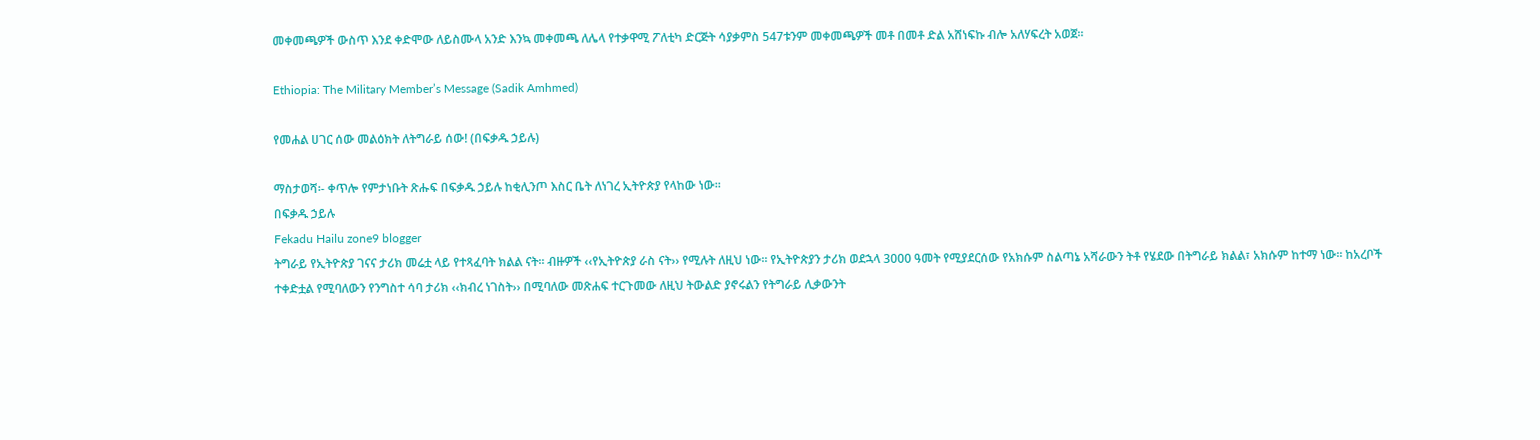መቀመጫዎች ውስጥ እንደ ቀድሞው ለይስሙላ አንድ እንኳ መቀመጫ ለሌላ የተቃዋሚ ፖለቲካ ድርጅት ሳያቃምስ 547ቱንም መቀመጫዎች መቶ በመቶ ድል አሸነፍኩ ብሎ አለሃፍረት አወጀ፡፡

Ethiopia: The Military Member’s Message (Sadik Amhmed)

የመሐል ሀገር ሰው መልዕክት ለትግራይ ሰው! (በፍቃዱ ኃይሉ)

ማስታወሻ፡- ቀጥሎ የምታነቡት ጽሑፍ በፍቃዱ ኃይሉ ከቂሊንጦ እስር ቤት ለነገረ ኢትዮጵያ የላከው ነው፡፡
በፍቃዱ ኃይሉ
Fekadu Hailu zone9 blogger
ትግራይ የኢትዮጵያ ገናና ታሪክ መሬቷ ላይ የተጻፈባት ክልል ናት፡፡ ብዙዎች ‹‹የኢትዮጵያ ራስ ናት›› የሚሉት ለዚህ ነው፡፡ የኢትዮጵያን ታሪክ ወደኋላ 3000 ዓመት የሚያደርሰው የአክሱም ስልጣኔ አሻራውን ትቶ የሄደው በትግራይ ክልል፣ አክሱም ከተማ ነው፡፡ ከአረቦች ተቀድቷል የሚባለውን የንግስተ ሳባ ታሪክ ‹‹ክብረ ነገስት›› በሚባለው መጽሐፍ ተርጉመው ለዚህ ትውልድ ያኖሩልን የትግራይ ሊቃውንት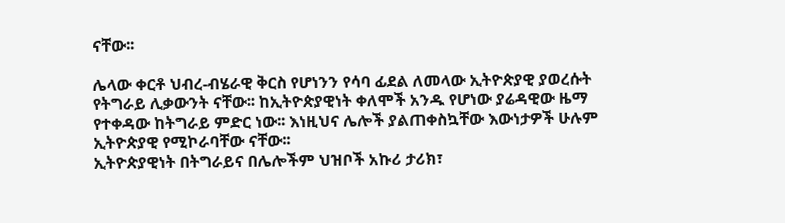ናቸው፡፡

ሌላው ቀርቶ ህብረ-ብሄራዊ ቅርስ የሆነንን የሳባ ፊደል ለመላው ኢትዮጵያዊ ያወረሱት የትግራይ ሊቃውንት ናቸው፡፡ ከኢትዮጵያዊነት ቀለሞች አንዱ የሆነው ያሬዳዊው ዜማ የተቀዳው ከትግራይ ምድር ነው፡፡ እነዚህና ሌሎች ያልጠቀስኳቸው እውነታዎች ሁሉም ኢትዮጵያዊ የሚኮራባቸው ናቸው፡፡
ኢትዮጵያዊነት በትግራይና በሌሎችም ህዝቦች አኩሪ ታሪክ፣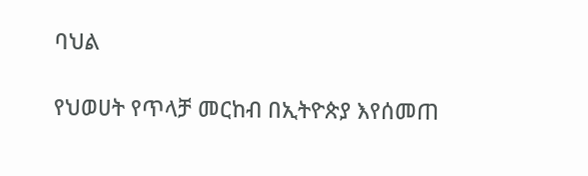ባህል

የህወሀት የጥላቻ መርከብ በኢትዮጵያ እየሰመጠ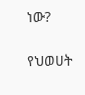ነው?

የህወሀት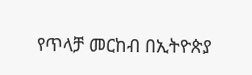የጥላቻ መርከብ በኢትዮጵያ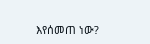እየሰመጠ ነው?